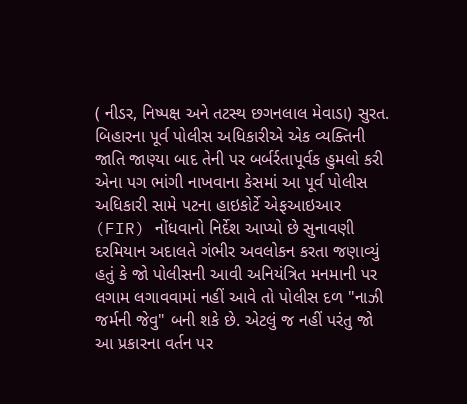( નીડર, નિષ્પક્ષ અને તટસ્થ છગનલાલ મેવાડા) સુરત.
બિહારના પૂર્વ પોલીસ અધિકારીએ એક વ્યક્તિની જાતિ જાણ્યા બાદ તેની પર બર્બર્રતાપૂર્વક હુમલો કરી એના પગ ભાંગી નાખવાના કેસમાં આ પૂર્વ પોલીસ અધિકારી સામે પટના હાઇકોર્ટે એફઆઇઆર (FIR) નોંધવાનો નિર્દેશ આપ્યો છે સુનાવણી દરમિયાન અદાલતે ગંભીર અવલોકન કરતા જણાવ્યું હતું કે જો પોલીસની આવી અનિયંત્રિત મનમાની પર લગામ લગાવવામાં નહીં આવે તો પોલીસ દળ "નાઝી જર્મની જેવુ" બની શકે છે. એટલું જ નહીં પરંતુ જો આ પ્રકારના વર્તન પર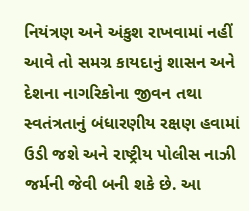નિયંત્રણ અને અંકુશ રાખવામાં નહીં આવે તો સમગ્ર કાયદાનું શાસન અને દેશના નાગરિકોના જીવન તથા સ્વતંત્રતાનું બંધારણીય રક્ષણ હવામાં ઉડી જશે અને રાષ્ટ્રીય પોલીસ નાઝી જર્મની જેવી બની શકે છે. આ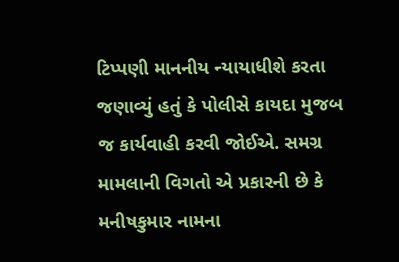ટિપ્પણી માનનીય ન્યાયાધીશે કરતા જણાવ્યું હતું કે પોલીસે કાયદા મુજબ જ કાર્યવાહી કરવી જોઈએ. સમગ્ર મામલાની વિગતો એ પ્રકારની છે કે મનીષકુમાર નામના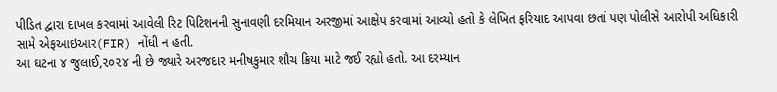પીડિત દ્વારા દાખલ કરવામાં આવેલી રિટ પિટિશનની સુનાવણી દરમિયાન અરજીમાં આક્ષેપ કરવામાં આવ્યો હતો કે લેખિત ફરિયાદ આપવા છતાં પણ પોલીસે આરોપી અધિકારી સામે એફઆઇઆર(FIR) નોંધી ન હતી.
આ ઘટના ૪ જુલાઈ,૨૦૨૪ ની છે જ્યારે અરજદાર મનીષકુમાર શૌચ ક્રિયા માટે જઈ રહ્યો હતો. આ દરમ્યાન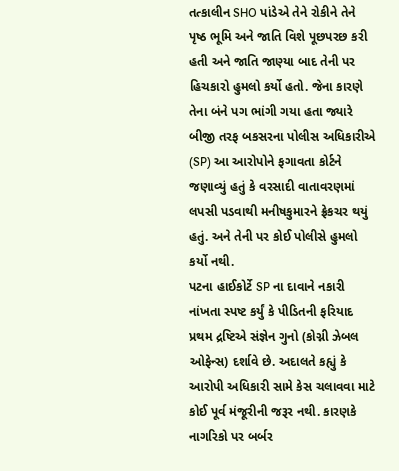તત્કાલીન SHO પાંડેએ તેને રોકીને તેને પૃષ્ઠ ભૂમિ અને જાતિ વિશે પૂછપરછ કરી હતી અને જાતિ જાણ્યા બાદ તેની પર હિચકારો હુમલો કર્યો હતો. જેના કારણે તેના બંને પગ ભાંગી ગયા હતા જ્યારે બીજી તરફ બકસરના પોલીસ અધિકારીએ (SP) આ આરોપોને ફગાવતા કોર્ટને જણાવ્યું હતું કે વરસાદી વાતાવરણમાં લપસી પડવાથી મનીષકુમારને ફ્રેકચર થયું હતું. અને તેની પર કોઈ પોલીસે હુમલો કર્યો નથી.
પટના હાઈકોર્ટે SP ના દાવાને નકારી નાંખતા સ્પષ્ટ કર્યું કે પીડિતની ફરિયાદ પ્રથમ દ્રષ્ટિએ સંજ્ઞેન ગુનો (કોગ્ની ઝેબલ ઓફેન્સ) દર્શાવે છે. અદાલતે કહ્યું કે આરોપી અધિકારી સામે કેસ ચલાવવા માટે કોઈ પૂર્વ મંજૂરીની જરૂર નથી. કારણકે નાગરિકો પર બર્બર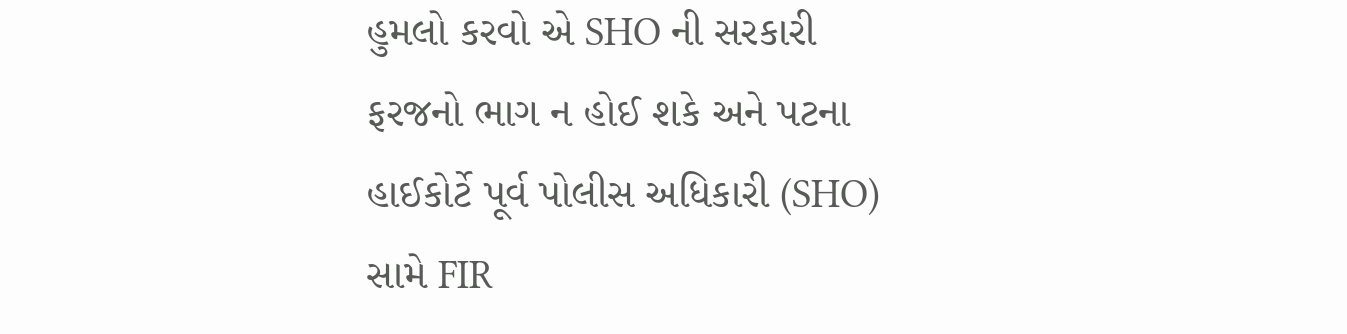હુમલો કરવો એ SHO ની સરકારી ફરજનો ભાગ ન હોઈ શકે અને પટના હાઈકોર્ટે પૂર્વ પોલીસ અધિકારી (SHO) સામે FIR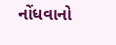નોંધવાનો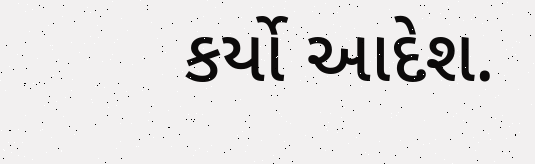કર્યો આદેશ.